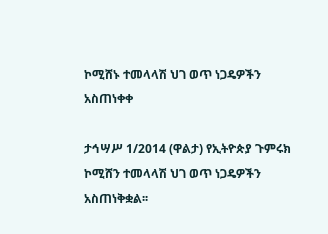ኮሚሸኑ ተመላላሽ ህገ ወጥ ነጋዴዎችን አስጠነቀቀ

ታኅሣሥ 1/2014 (ዋልታ) የኢትዮጵያ ጉምሩክ ኮሚሸን ተመላላሽ ህገ ወጥ ነጋዴዎችን አስጠነቅቋል፡፡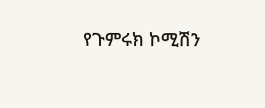የጉምሩክ ኮሚሽን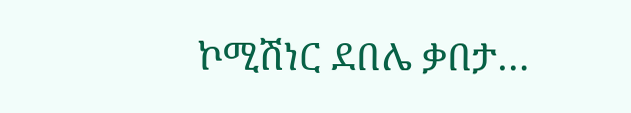ኮሚሽነር ደበሌ ቃበታ…